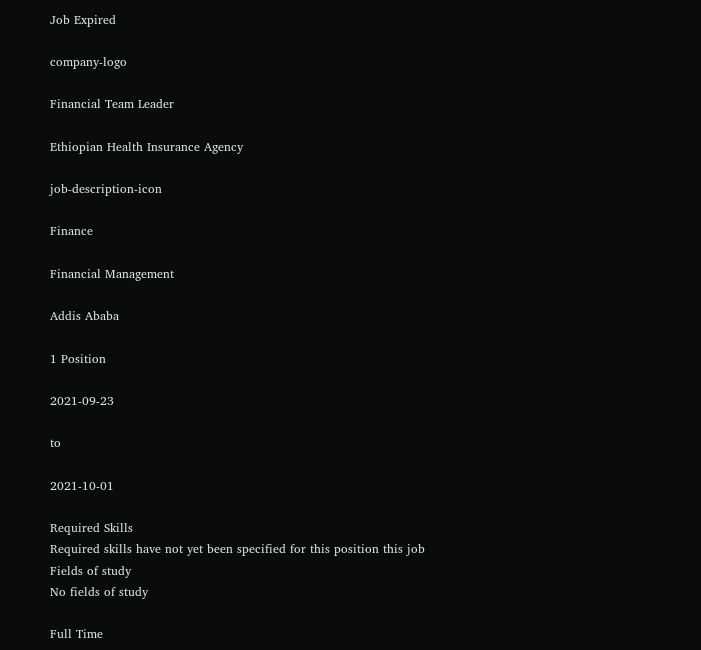Job Expired

company-logo

Financial Team Leader

Ethiopian Health Insurance Agency

job-description-icon

Finance

Financial Management

Addis Ababa

1 Position

2021-09-23

to

2021-10-01

Required Skills
Required skills have not yet been specified for this position this job
Fields of study
No fields of study

Full Time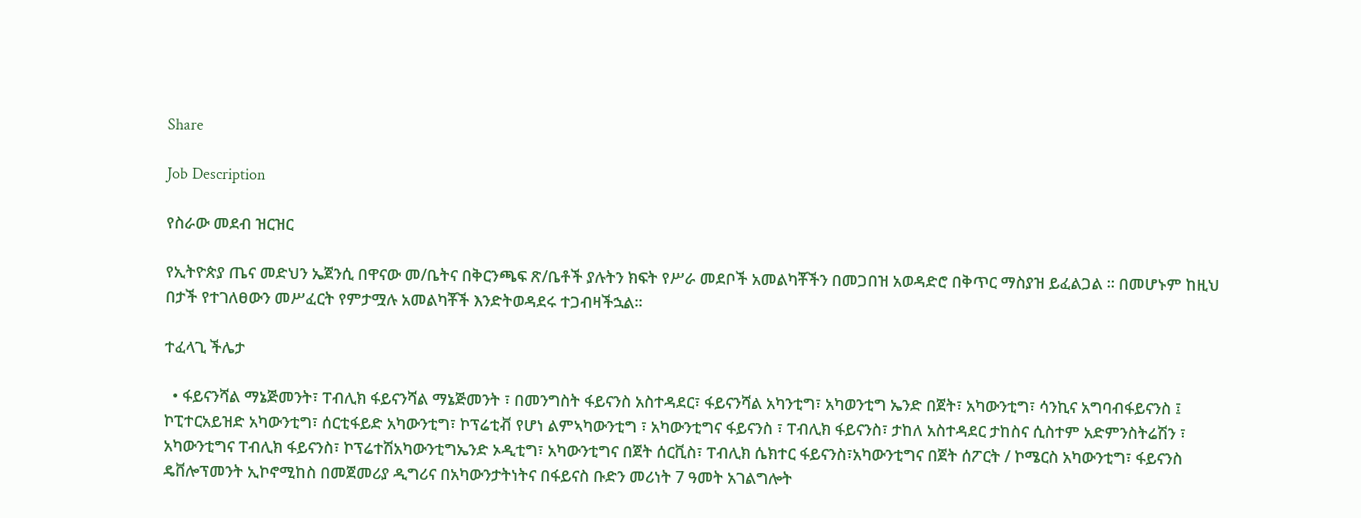Share

Job Description

የስራው መደብ ዝርዝር

የኢትዮጵያ ጤና መድህን ኤጀንሲ በዋናው መ/ቤትና በቅርንጫፍ ጽ/ቤቶች ያሉትን ክፍት የሥራ መደቦች አመልካቾችን በመጋበዝ አወዳድሮ በቅጥር ማስያዝ ይፈልጋል ፡፡ በመሆኑም ከዚህ በታች የተገለፀውን መሥፈርት የምታሟሉ አመልካቾች እንድትወዳደሩ ተጋብዛችኋል፡፡

ተፈላጊ ችሌታ

  • ፋይናንሻል ማኔጅመንት፣ ፐብሊክ ፋይናንሻል ማኔጅመንት ፣ በመንግስት ፋይናንስ አስተዳደር፣ ፋይናንሻል አካንቲግ፣ አካወንቲግ ኤንድ በጀት፣ አካውንቲግ፣ ሳንኪና አግባብፋይናንስ ፤ ኮፒተርአይዝድ አካውንቲግ፣ ሰርቲፋይድ አካውንቲግ፣ ኮፕሬቲቭ የሆነ ልምኣካውንቲግ ፣ አካውንቲግና ፋይናንስ ፣ ፐብሊክ ፋይናንስ፣ ታከለ አስተዳደር ታከስና ሲስተም አድምንስትሬሽን ፣ አካውንቲግና ፐብሊክ ፋይናንስ፣ ኮፕሬተሽአካውንቲግኤንድ ኦዲቲግ፣ አካውንቲግና በጀት ሰርቪስ፣ ፐብሊክ ሴክተር ፋይናንስ፣አካውንቲግና በጀት ሰፖርት / ኮሜርስ አካውንቲግ፣ ፋይናንስ ዴቨሎፕመንት ኢኮኖሚከስ በመጀመሪያ ዲግሪና በአካውንታትነትና በፋይናስ ቡድን መሪነት 7 ዓመት አገልግሎት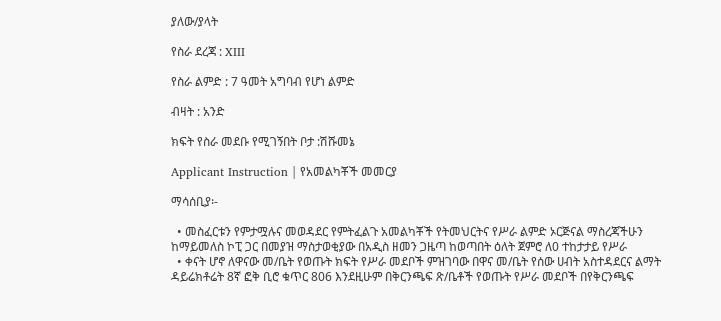ያለው/ያላት

የስራ ደረጃ : XIII

የስራ ልምድ : 7 ዓመት አግባብ የሆነ ልምድ

ብዛት : አንድ

ክፍት የስራ መደቡ የሚገኝበት ቦታ :ሽሹመኔ

Applicant Instruction | የአመልካቾች መመርያ

ማሳሰቢያ፡-

  • መስፈርቱን የምታሟሉና መወዳደር የምትፈልጉ አመልካቾች የትመህርትና የሥራ ልምድ ኦርጅናል ማስረጃችሁን ከማይመለስ ኮፒ ጋር በመያዝ ማስታወቂያው በአዲስ ዘመን ጋዜጣ ከወጣበት ዕለት ጀምሮ ለ0 ተከታታይ የሥራ
  • ቀናት ሆኖ ለዋናው መ/ቤት የወጡት ክፍት የሥራ መደቦች ምዝገባው በዋና መ/ቤት የሰው ሀብት አስተዳደርና ልማት ዳይሬክቶሬት 8ኛ ፎቅ ቢሮ ቁጥር 806 እንደዚሁም በቅርንጫፍ ጽ/ቤቶች የወጡት የሥራ መደቦች በየቅርንጫፍ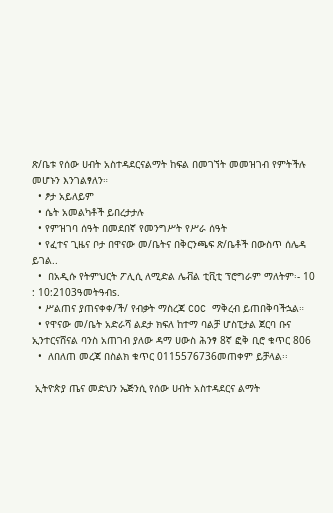ጽ/ቤቱ የሰው ሀብት አስተዳደርናልማት ከፍል በመገኘት መመዝገብ የምትችሉ መሆኑን እንገልፃለን።
  • ፆታ አይለይም
  • ሴት አመልካቶች ይበረታታሉ
  • የምዝገባ ሰዓት በመደበኛ የመንግሥት የሥራ ሰዓት
  • የፈተና ጊዜና ቦታ በዋናው መ/ቤትና በቅርንጫፍ ጽ/ቤቶች በውስጥ ሰሌዳ ይገል..
  •  በአዲሱ የትምህርት ፖሊሲ ለሚድል ሌቭል ቲቪቲ ፕሮግራም ማለትም፡- 10 : 10:2103ዓመትዓብs.
  • ሥልጠና ያጠናቀቀ/ች/ የብቃት ማስረጃ COC ማቅረብ ይጠበቅባችኋል።
  • የዋናው መ/ቤት አድራሻ ልደታ ክፍለ ከተማ ባልቻ ሆስፒታል ጀርባ ቡና ኢንተርናሸናል ባንስ አጠገብ ያለው ዳማ ሀውስ ሕንፃ 8ኛ ፎቅ ቢሮ ቁጥር 806
  •  ለበለጠ መረጃ በስልክ ቁጥር 0115576736መጠቀም ይቻላል፡፡

 ኢትዮጵያ ጤና መድህን ኤጅንሲ የሰው ሀብት አስተዳደርና ልማት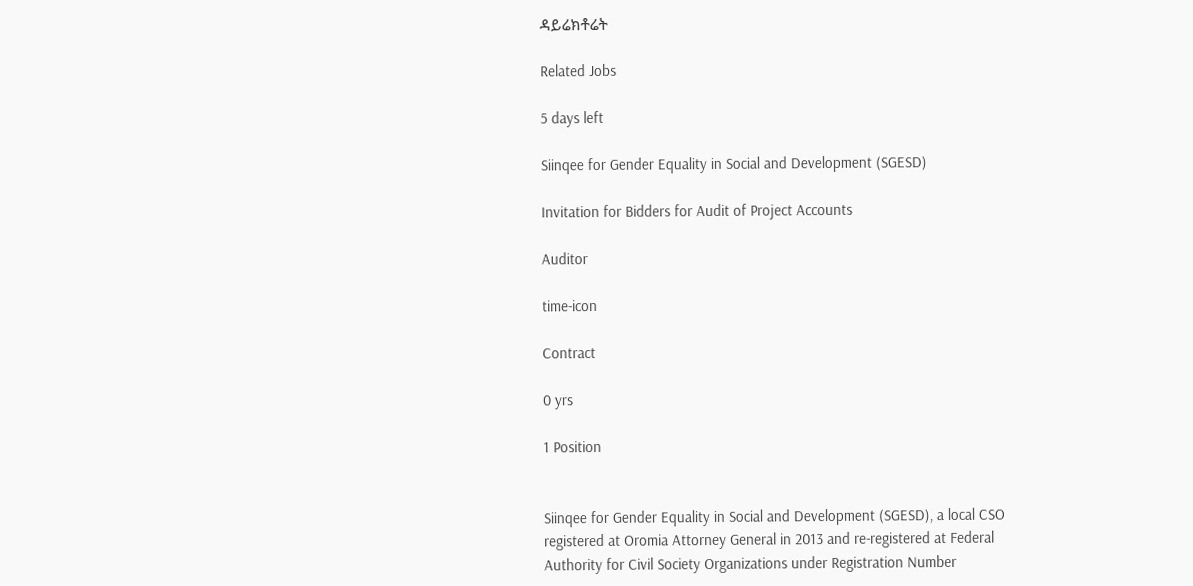ዳይሬክቶሬት

Related Jobs

5 days left

Siinqee for Gender Equality in Social and Development (SGESD)

Invitation for Bidders for Audit of Project Accounts

Auditor

time-icon

Contract

0 yrs

1 Position


Siinqee for Gender Equality in Social and Development (SGESD), a local CSO registered at Oromia Attorney General in 2013 and re-registered at Federal Authority for Civil Society Organizations under Registration Number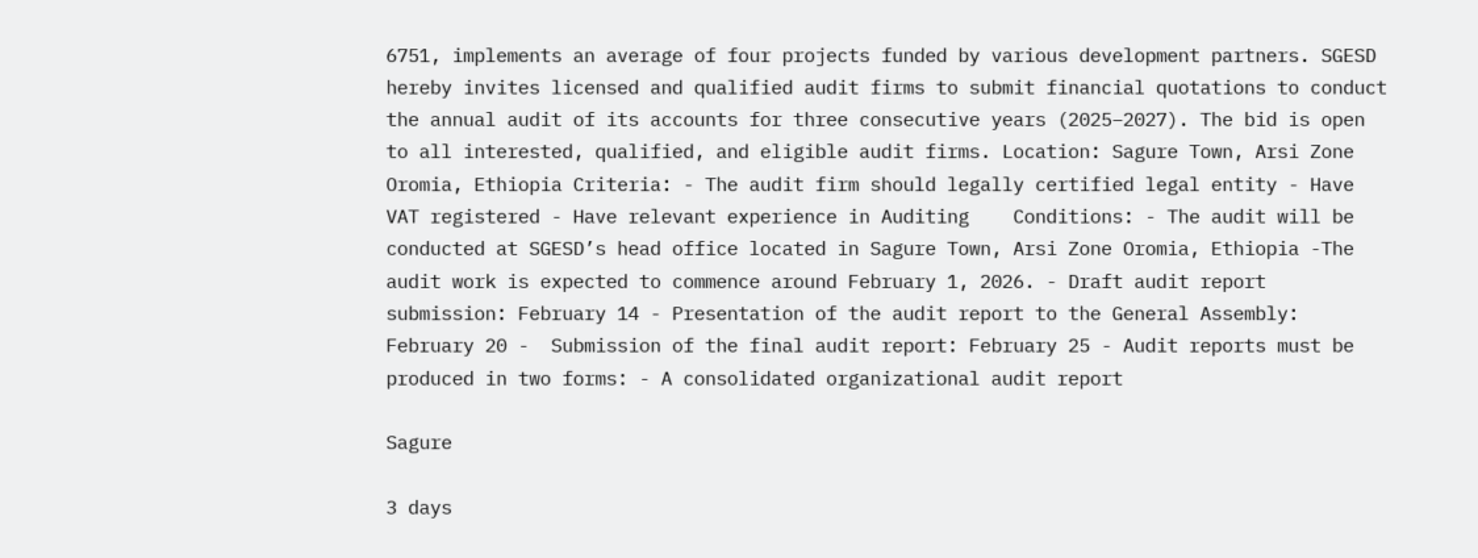6751, implements an average of four projects funded by various development partners. SGESD hereby invites licensed and qualified audit firms to submit financial quotations to conduct the annual audit of its accounts for three consecutive years (2025–2027). The bid is open to all interested, qualified, and eligible audit firms. Location: Sagure Town, Arsi Zone Oromia, Ethiopia Criteria: - The audit firm should legally certified legal entity - Have VAT registered - Have relevant experience in Auditing    Conditions: - The audit will be conducted at SGESD’s head office located in Sagure Town, Arsi Zone Oromia, Ethiopia -The audit work is expected to commence around February 1, 2026. - Draft audit report submission: February 14 - Presentation of the audit report to the General Assembly: February 20 -  Submission of the final audit report: February 25 - Audit reports must be produced in two forms: - A consolidated organizational audit report

Sagure

3 days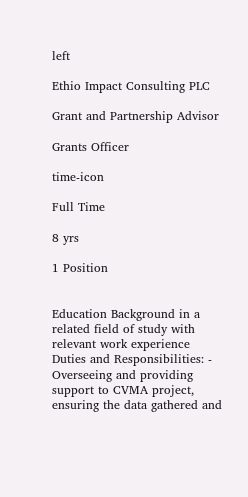left

Ethio Impact Consulting PLC

Grant and Partnership Advisor

Grants Officer

time-icon

Full Time

8 yrs

1 Position


Education Background in a related field of study with relevant work experience Duties and Responsibilities: - Overseeing and providing support to CVMA project, ensuring the data gathered and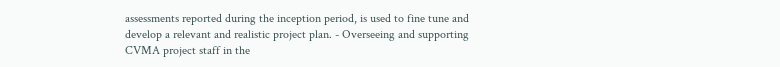assessments reported during the inception period, is used to fine tune and develop a relevant and realistic project plan. - Overseeing and supporting CVMA project staff in the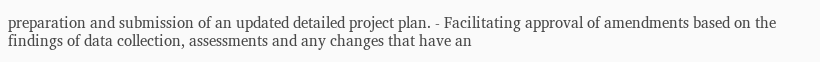preparation and submission of an updated detailed project plan. - Facilitating approval of amendments based on the findings of data collection, assessments and any changes that have an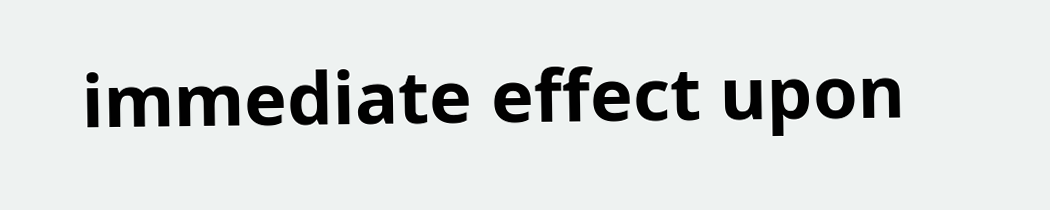immediate effect upon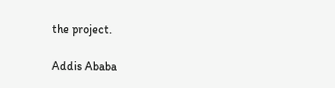the project.

Addis Ababa